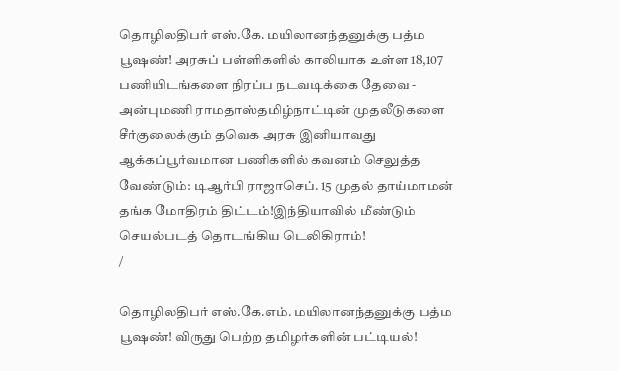தொழிலதிபர் எஸ்.கே. மயிலானந்தனுக்கு பத்ம பூஷண்! அரசுப் பள்ளிகளில் காலியாக உள்ள 18,107 பணியிடங்களை நிரப்ப நடவடிக்கை தேவை - அன்புமணி ராமதாஸ்தமிழ்நாட்டின் முதலீடுகளை சீர்குலைக்கும் தவெக அரசு இனியாவது ஆக்கப்பூர்வமான பணிகளில் கவனம் செலுத்த வேண்டும்: டிஆர்பி ராஜாசெப். 15 முதல் தாய்மாமன் தங்க மோதிரம் திட்டம்!இந்தியாவில் மீண்டும் செயல்படத் தொடங்கிய டெலிகிராம்!
/

தொழிலதிபர் எஸ்.கே.எம். மயிலானந்தனுக்கு பத்ம பூஷண்! விருது பெற்ற தமிழர்களின் பட்டியல்!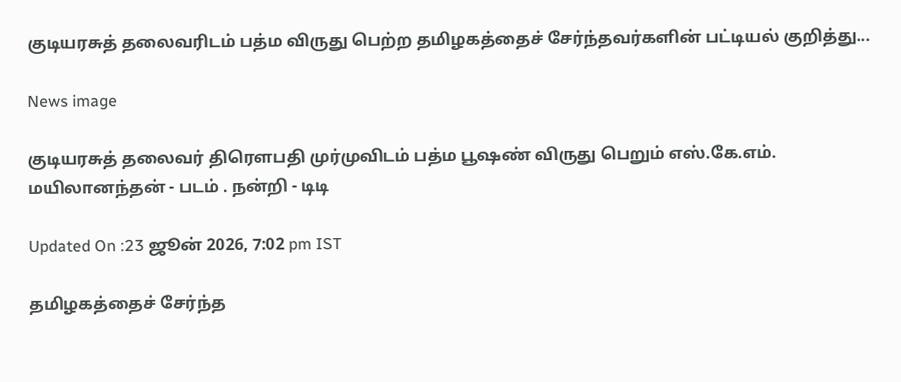குடியரசுத் தலைவரிடம் பத்ம விருது பெற்ற தமிழகத்தைச் சேர்ந்தவர்களின் பட்டியல் குறித்து...

News image

குடியரசுத் தலைவர் திரெளபதி முர்முவிடம் பத்ம பூஷண் விருது பெறும் எஸ்.கே.எம். மயிலானந்தன் - படம் . நன்றி - டிடி

Updated On :23 ஜூன் 2026, 7:02 pm IST

தமிழகத்தைச் சேர்ந்த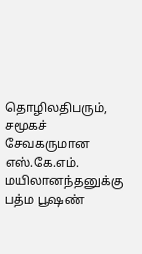தொழிலதிபரும், சமூகச் சேவகருமான எஸ்.கே.எம். மயிலானந்தனுக்கு பத்ம பூஷண்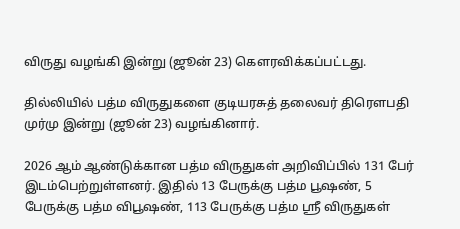விருது வழங்கி இன்று (ஜூன் 23) கெளரவிக்கப்பட்டது.

தில்லியில் பத்ம விருதுகளை குடியரசுத் தலைவர் திரெளபதி முர்மு இன்று (ஜூன் 23) வழங்கினார்.

2026 ஆம் ஆண்டுக்கான பத்ம விருதுகள் அறிவிப்பில் 131 பேர் இடம்பெற்றுள்ளனர். இதில் 13 பேருக்கு பத்ம பூஷண், 5 பேருக்கு பத்ம விபூஷண், 113 பேருக்கு பத்ம ஸ்ரீ விருதுகள்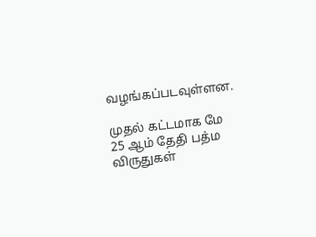வழங்கப்படவுள்ளன.

முதல் கட்டமாக மே 25 ஆம் தேதி பத்ம விருதுகள்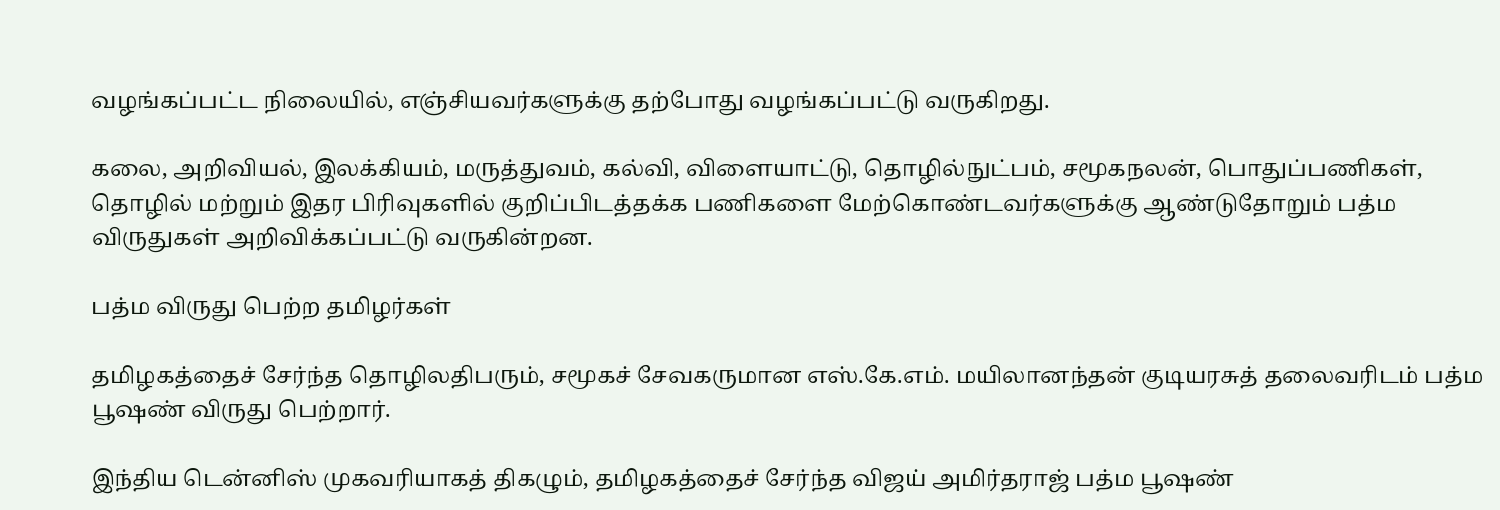வழங்கப்பட்ட நிலையில், எஞ்சியவர்களுக்கு தற்போது வழங்கப்பட்டு வருகிறது.

கலை, அறிவியல், இலக்கியம், மருத்துவம், கல்வி, விளையாட்டு, தொழில்நுட்பம், சமூகநலன், பொதுப்பணிகள், தொழில் மற்றும் இதர பிரிவுகளில் குறிப்பிடத்தக்க பணிகளை மேற்கொண்டவர்களுக்கு ஆண்டுதோறும் பத்ம விருதுகள் அறிவிக்கப்பட்டு வருகின்றன.

பத்ம விருது பெற்ற தமிழர்கள்

தமிழகத்தைச் சேர்ந்த தொழிலதிபரும், சமூகச் சேவகருமான எஸ்.கே.எம். மயிலானந்தன் குடியரசுத் தலைவரிடம் பத்ம பூஷண் விருது பெற்றார்.

இந்திய டென்னிஸ் முகவரியாகத் திகழும், தமிழகத்தைச் சேர்ந்த விஜய் அமிர்தராஜ் பத்ம பூஷண்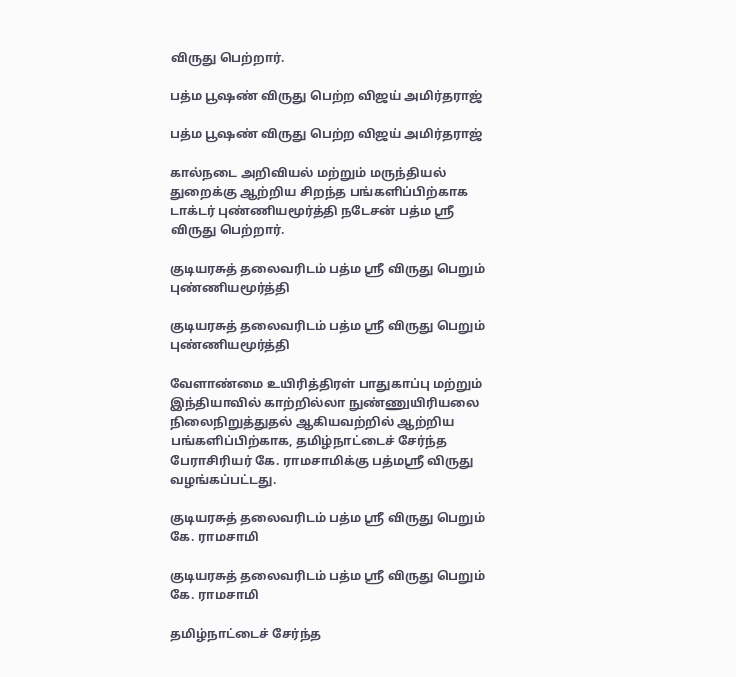விருது பெற்றார்.

பத்ம பூஷண் விருது பெற்ற விஜய் அமிர்தராஜ்

பத்ம பூஷண் விருது பெற்ற விஜய் அமிர்தராஜ்

கால்நடை அறிவியல் மற்றும் மருந்தியல் துறைக்கு ஆற்றிய சிறந்த பங்களிப்பிற்காக டாக்டர் புண்ணியமூர்த்தி நடேசன் பத்ம ஸ்ரீ விருது பெற்றார்.

குடியரசுத் தலைவரிடம் பத்ம ஸ்ரீ விருது பெறும் புண்ணியமூர்த்தி

குடியரசுத் தலைவரிடம் பத்ம ஸ்ரீ விருது பெறும் புண்ணியமூர்த்தி

வேளாண்மை உயிரித்திரள் பாதுகாப்பு மற்றும் இந்தியாவில் காற்றில்லா நுண்ணுயிரியலை நிலைநிறுத்துதல் ஆகியவற்றில் ஆற்றிய பங்களிப்பிற்காக, தமிழ்நாட்டைச் சேர்ந்த பேராசிரியர் கே. ராமசாமிக்கு பத்மஸ்ரீ விருது வழங்கப்பட்டது.

குடியரசுத் தலைவரிடம் பத்ம ஸ்ரீ விருது பெறும் கே. ராமசாமி

குடியரசுத் தலைவரிடம் பத்ம ஸ்ரீ விருது பெறும் கே. ராமசாமி

தமிழ்நாட்டைச் சேர்ந்த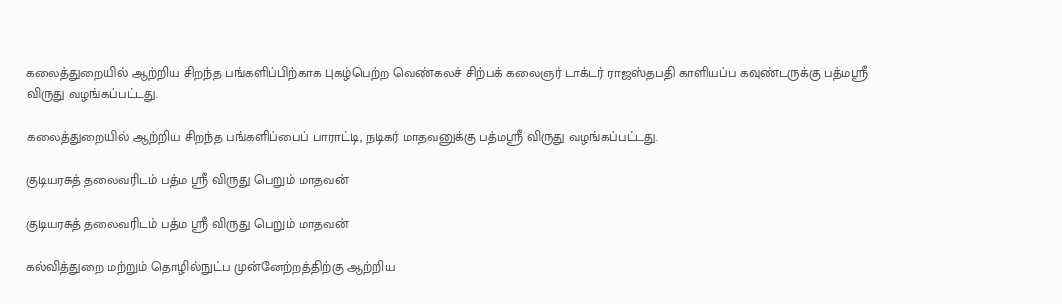கலைத்துறையில் ஆற்றிய சிறந்த பங்களிப்பிற்காக புகழ்பெற்ற வெண்கலச் சிற்பக் கலைஞர் டாக்டர் ராஜஸ்தபதி காளியப்ப கவுண்டருக்கு பத்மஸ்ரீ விருது வழங்கப்பட்டது.

கலைத்துறையில் ஆற்றிய சிறந்த பங்களிப்பைப் பாராட்டி, நடிகர் மாதவனுக்கு பத்மஸ்ரீ விருது வழங்கப்பட்டது.

குடியரசுத் தலைவரிடம் பத்ம ஸ்ரீ விருது பெறும் மாதவன்

குடியரசுத் தலைவரிடம் பத்ம ஸ்ரீ விருது பெறும் மாதவன்

கல்வித்துறை மற்றும் தொழில்நுட்ப முன்னேற்றத்திற்கு ஆற்றிய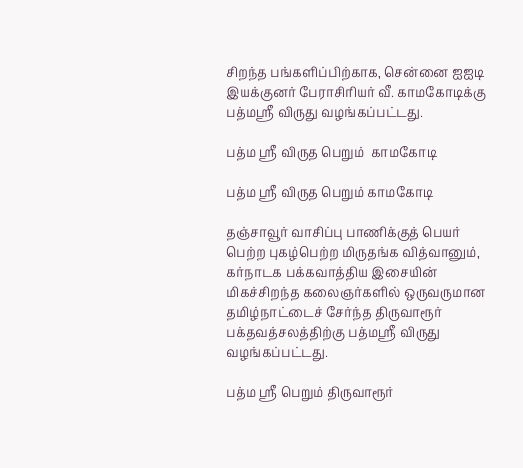சிறந்த பங்களிப்பிற்காக, சென்னை ஐஐடி இயக்குனர் பேராசிரியர் வீ. காமகோடிக்கு பத்மஸ்ரீ விருது வழங்கப்பட்டது.

பத்ம ஸ்ரீ விருத பெறும்  காமகோடி

பத்ம ஸ்ரீ விருத பெறும் காமகோடி

தஞ்சாவூர் வாசிப்பு பாணிக்குத் பெயர் பெற்ற புகழ்பெற்ற மிருதங்க வித்வானும், கர்நாடக பக்கவாத்திய இசையின் மிகச்சிறந்த கலைஞர்களில் ஒருவருமான தமிழ்நாட்டைச் சேர்ந்த திருவாரூர் பக்தவத்சலத்திற்கு பத்மஸ்ரீ விருது வழங்கப்பட்டது.

பத்ம ஸ்ரீ பெறும் திருவாரூர்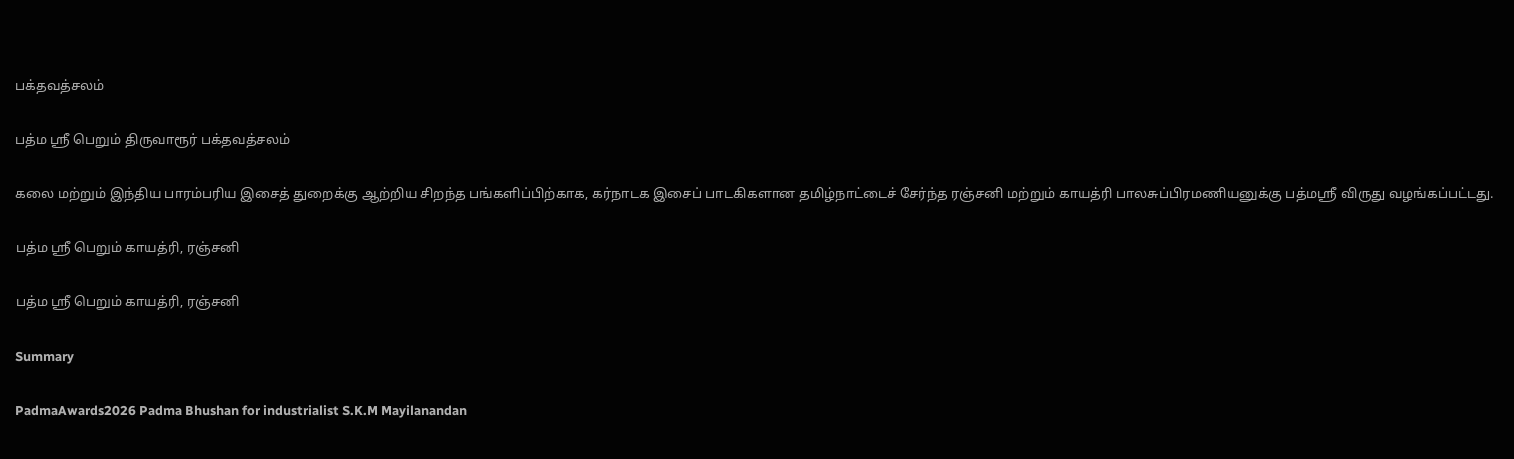பக்தவத்சலம்

பத்ம ஸ்ரீ பெறும் திருவாரூர் பக்தவத்சலம்

கலை மற்றும் இந்திய பாரம்பரிய இசைத் துறைக்கு ஆற்றிய சிறந்த பங்களிப்பிற்காக, கர்நாடக இசைப் பாடகிகளான தமிழ்நாட்டைச் சேர்ந்த ரஞ்சனி மற்றும் காயத்ரி பாலசுப்பிரமணியனுக்கு பத்மஸ்ரீ விருது வழங்கப்பட்டது.

பத்ம ஸ்ரீ பெறும் காயத்ரி, ரஞ்சனி

பத்ம ஸ்ரீ பெறும் காயத்ரி, ரஞ்சனி

Summary

PadmaAwards2026 Padma Bhushan for industrialist S.K.M Mayilanandan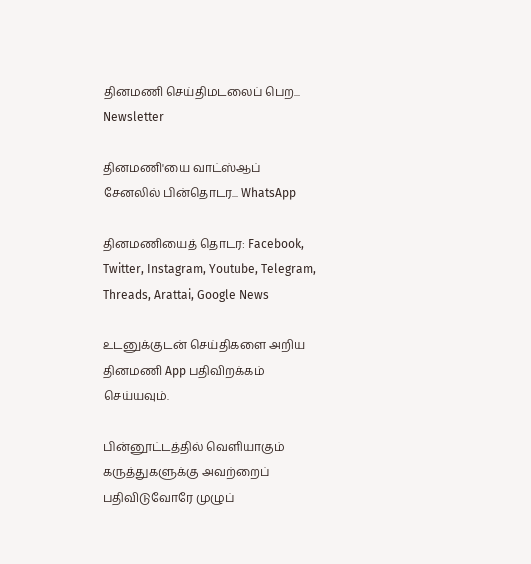தினமணி செய்திமடலைப் பெற... Newsletter

தினமணி'யை வாட்ஸ்ஆப் சேனலில் பின்தொடர... WhatsApp

தினமணியைத் தொடர: Facebook, Twitter, Instagram, Youtube, Telegram, Threads, Arattai, Google News

உடனுக்குடன் செய்திகளை அறிய தினமணி App பதிவிறக்கம் செய்யவும்.

பின்னூட்டத்தில் வெளியாகும் கருத்துகளுக்கு அவற்றைப் பதிவிடுவோரே முழுப்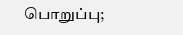பொறுப்பு;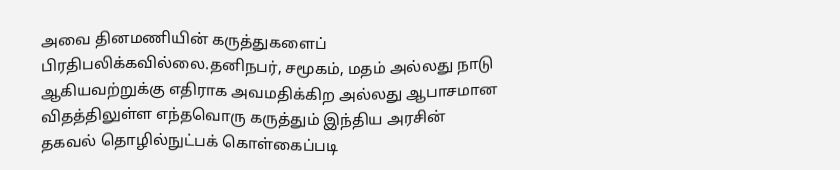அவை தினமணியின் கருத்துகளைப் பிரதிபலிக்கவில்லை.தனிநபர், சமூகம், மதம் அல்லது நாடு ஆகியவற்றுக்கு எதிராக அவமதிக்கிற அல்லது ஆபாசமான விதத்திலுள்ள எந்தவொரு கருத்தும் இந்திய அரசின் தகவல் தொழில்நுட்பக் கொள்கைப்படி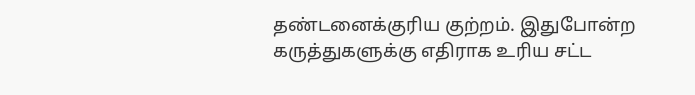தண்டனைக்குரிய குற்றம். இதுபோன்ற கருத்துகளுக்கு எதிராக உரிய சட்ட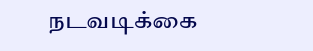நடவடிக்கை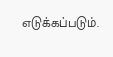எடுக்கப்படும்.